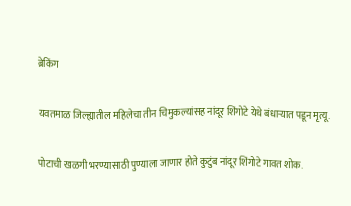ब्रेकिंग

यवतमाळ जिल्ह्यातील महिलेचा तीन चिमुकल्यांसह नांदूर शिंगोटे येथे बंधाऱ्यात पडून मृत्यू.

पोटाची खळगी भरण्यासाठी पुण्याला जाणार होते कुटुंब नांदूर शिंगोटे गावत शोक.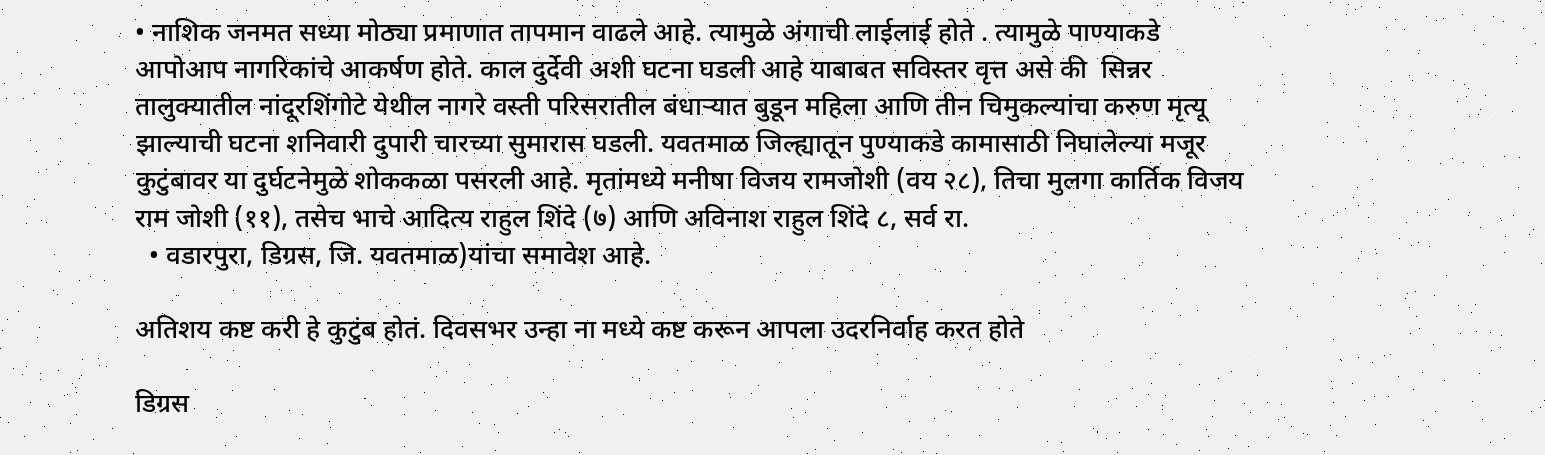• नाशिक जनमत सध्या मोठ्या प्रमाणात तापमान वाढले आहे. त्यामुळे अंगाची लाईलाई होते . त्यामुळे पाण्याकडे आपोआप नागरिकांचे आकर्षण होते. काल दुर्देवी अशी घटना घडली आहे याबाबत सविस्तर वृत्त असे की  सिन्नर तालुक्यातील नांदूरशिंगोटे येथील नागरे वस्ती परिसरातील बंधाऱ्यात बुडून महिला आणि तीन चिमुकल्यांचा करुण मृत्यू झाल्याची घटना शनिवारी दुपारी चारच्या सुमारास घडली. यवतमाळ जिल्ह्यातून पुण्याकडे कामासाठी निघालेल्या मजूर कुटुंबावर या दुर्घटनेमुळे शोककळा पसरली आहे. मृतांमध्ये मनीषा विजय रामजोशी (वय २८), तिचा मुलगा कार्तिक विजय राम जोशी (११), तसेच भाचे आदित्य राहुल शिंदे (७) आणि अविनाश राहुल शिंदे ८, सर्व रा.
  • वडारपुरा, डिग्रस, जि. यवतमाळ)यांचा समावेश आहे.

अतिशय कष्ट करी हे कुटुंब होतं. दिवसभर उन्हा ना मध्ये कष्ट करून आपला उदरनिर्वाह करत होते

डिग्रस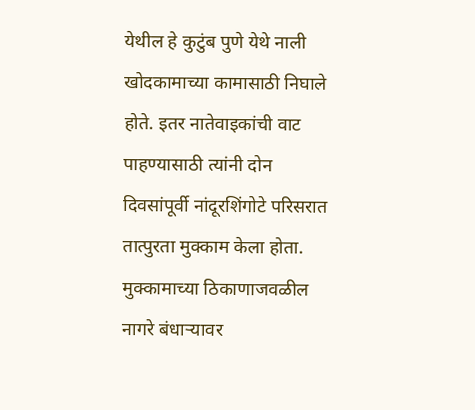येथील हे कुटुंब पुणे येथे नाली खोदकामाच्या कामासाठी निघाले होते. इतर नातेवाइकांची वाट पाहण्यासाठी त्यांनी दोन दिवसांपूर्वी नांदूरशिंगोटे परिसरात तात्पुरता मुक्काम केला होता. मुक्कामाच्या ठिकाणाजवळील नागरे बंधाऱ्यावर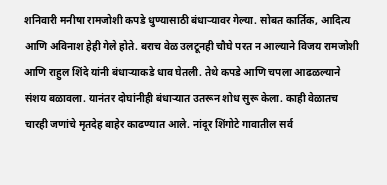शनिवारी मनीषा रामजोशी कपडे धुण्यासाठी बंधाऱ्यावर गेल्या. सोबत कार्तिक, आदित्य आणि अविनाश हेही गेले होते. बराच वेळ उलटूनही चौघे परत न आल्याने विजय रामजोशी आणि राहुल शिंदे यांनी बंधाऱ्याकडे धाव घेतली. तेथे कपडे आणि चपला आढळल्याने संशय बळावला. यानंतर दोघांनीही बंधाऱ्यात उतरून शोध सुरू केला. काही वेळातच चारही जणांचे मृतदेह बाहेर काढण्यात आले. नांदूर शिंगोटे गावातील सर्व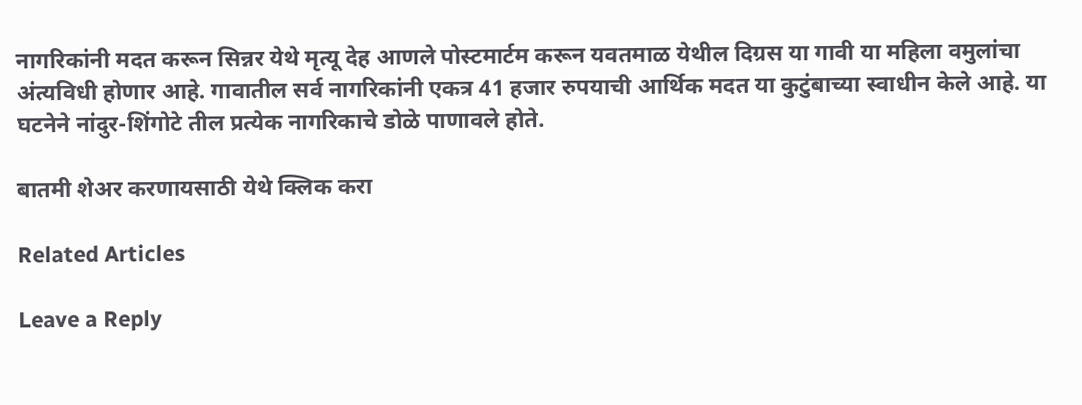नागरिकांनी मदत करून सिन्नर येथे मृत्यू देह आणले पोस्टमार्टम करून यवतमाळ येथील दिग्रस या गावी या महिला वमुलांचा अंत्यविधी होणार आहे. गावातील सर्व नागरिकांनी एकत्र 41 हजार रुपयाची आर्थिक मदत या कुटुंबाच्या स्वाधीन केले आहे. या घटनेने नांदुर-शिंगोटे तील प्रत्येक नागरिकाचे डोळे पाणावले होते.

बातमी शेअर करणायसाठी येथे क्लिक करा

Related Articles

Leave a Reply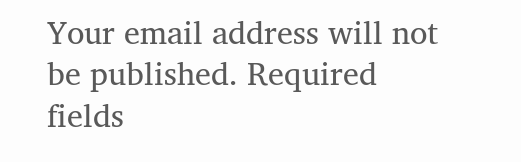Your email address will not be published. Required fields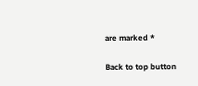are marked *

Back to top button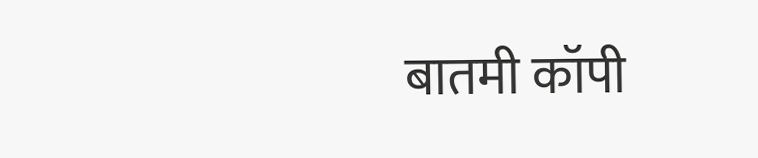बातमी कॉपी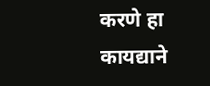करणे हा कायद्याने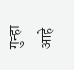गुन्हा आहे